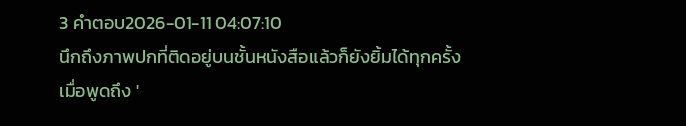3 คำตอบ2026-01-11 04:07:10
นึกถึงภาพปกที่ติดอยู่บนชั้นหนังสือแล้วก็ยังยิ้มได้ทุกครั้งเมื่อพูดถึง '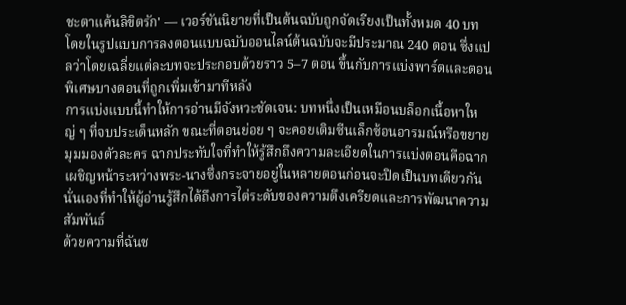ชะตาแค้นลิขิตรัก' — เวอร์ชันนิยายที่เป็นต้นฉบับถูกจัดเรียงเป็นทั้งหมด 40 บท โดยในรูปแบบการลงตอนแบบฉบับออนไลน์ต้นฉบับจะมีประมาณ 240 ตอน ซึ่งแปลว่าโดยเฉลี่ยแต่ละบทจะประกอบด้วยราว 5–7 ตอน ขึ้นกับการแบ่งพาร์ตและตอนพิเศษบางตอนที่ถูกเพิ่มเข้ามาทีหลัง
การแบ่งแบบนี้ทำให้การอ่านมีจังหวะชัดเจน: บทหนึ่งเป็นเหมือนบล็อกเนื้อหาใหญ่ ๆ ที่จบประเด็นหลัก ขณะที่ตอนย่อย ๆ จะคอยเติมซีนเล็กซ้อนอารมณ์หรือขยายมุมมองตัวละคร ฉากประทับใจที่ทำให้รู้สึกถึงความละเอียดในการแบ่งตอนคือฉากเผชิญหน้าระหว่างพระ-นางซึ่งกระจายอยู่ในหลายตอนก่อนจะปิดเป็นบทเดียวกัน นั่นเองที่ทำให้ผู้อ่านรู้สึกได้ถึงการไต่ระดับของความตึงเครียดและการพัฒนาความสัมพันธ์
ด้วยความที่ฉันช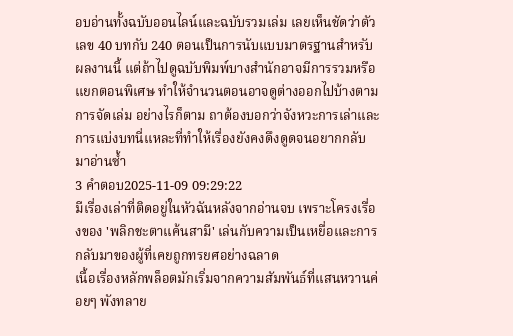อบอ่านทั้งฉบับออนไลน์และฉบับรวมเล่ม เลยเห็นชัดว่าตัวเลข 40 บทกับ 240 ตอนเป็นการนับแบบมาตรฐานสำหรับผลงานนี้ แต่ถ้าไปดูฉบับพิมพ์บางสำนักอาจมีการรวมหรือแยกตอนพิเศษ ทำให้จำนวนตอนอาจดูต่างออกไปบ้างตามการจัดเล่ม อย่างไรก็ตาม ถาต้องบอกว่าจังหวะการเล่าและการแบ่งบทนี่แหละที่ทำให้เรื่องยังคงดึงดูดจนอยากกลับมาอ่านซ้ำ
3 คำตอบ2025-11-09 09:29:22
มีเรื่องเล่าที่ติดอยู่ในหัวฉันหลังจากอ่านจบ เพราะโครงเรื่องของ 'พลิกชะตาแค้นสามี' เล่นกับความเป็นเหยื่อและการกลับมาของผู้ที่เคยถูกทรยศอย่างฉลาด
เนื้อเรื่องหลักพล็อตมักเริ่มจากความสัมพันธ์ที่แสนหวานค่อยๆ พังทลาย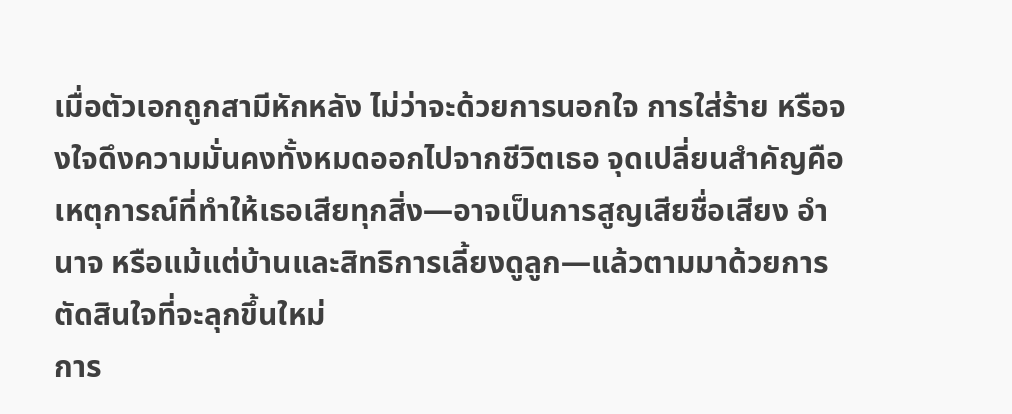เมื่อตัวเอกถูกสามีหักหลัง ไม่ว่าจะด้วยการนอกใจ การใส่ร้าย หรือจงใจดึงความมั่นคงทั้งหมดออกไปจากชีวิตเธอ จุดเปลี่ยนสำคัญคือเหตุการณ์ที่ทำให้เธอเสียทุกสิ่ง—อาจเป็นการสูญเสียชื่อเสียง อำนาจ หรือแม้แต่บ้านและสิทธิการเลี้ยงดูลูก—แล้วตามมาด้วยการตัดสินใจที่จะลุกขึ้นใหม่
การ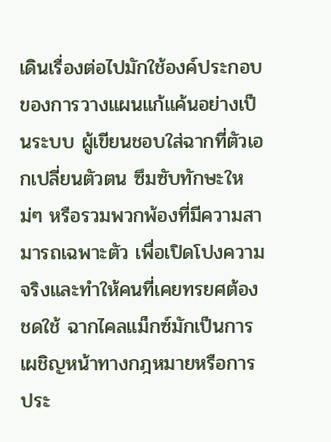เดินเรื่องต่อไปมักใช้องค์ประกอบของการวางแผนแก้แค้นอย่างเป็นระบบ ผู้เขียนชอบใส่ฉากที่ตัวเอกเปลี่ยนตัวตน ซึมซับทักษะใหม่ๆ หรือรวมพวกพ้องที่มีความสามารถเฉพาะตัว เพื่อเปิดโปงความจริงและทำให้คนที่เคยทรยศต้องชดใช้ ฉากไคลแม็กซ์มักเป็นการเผชิญหน้าทางกฎหมายหรือการประ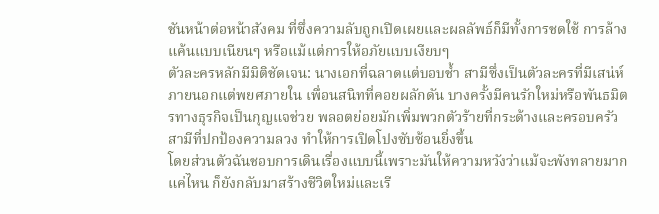ชันหน้าต่อหน้าสังคม ที่ซึ่งความลับถูกเปิดเผยและผลลัพธ์ก็มีทั้งการชดใช้ การล้างแค้นแบบเนียนๆ หรือแม้แต่การให้อภัยแบบเงียบๆ
ตัวละครหลักมีมิติชัดเจน: นางเอกที่ฉลาดแต่บอบช้ำ สามีซึ่งเป็นตัวละครที่มีเสน่ห์ภายนอกแต่พยศภายใน เพื่อนสนิทที่คอยผลักดัน บางครั้งมีคนรักใหม่หรือพันธมิตรทางธุรกิจเป็นกุญแจช่วย พลอตย่อยมักเพิ่มพวกตัวร้ายที่กระด้างและครอบครัวสามีที่ปกป้องความลวง ทำให้การเปิดโปงซับซ้อนยิ่งขึ้น
โดยส่วนตัวฉันชอบการเดินเรื่องแบบนี้เพราะมันให้ความหวังว่าแม้จะพังทลายมากแค่ไหน ก็ยังกลับมาสร้างชีวิตใหม่และเรี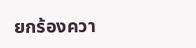ยกร้องควา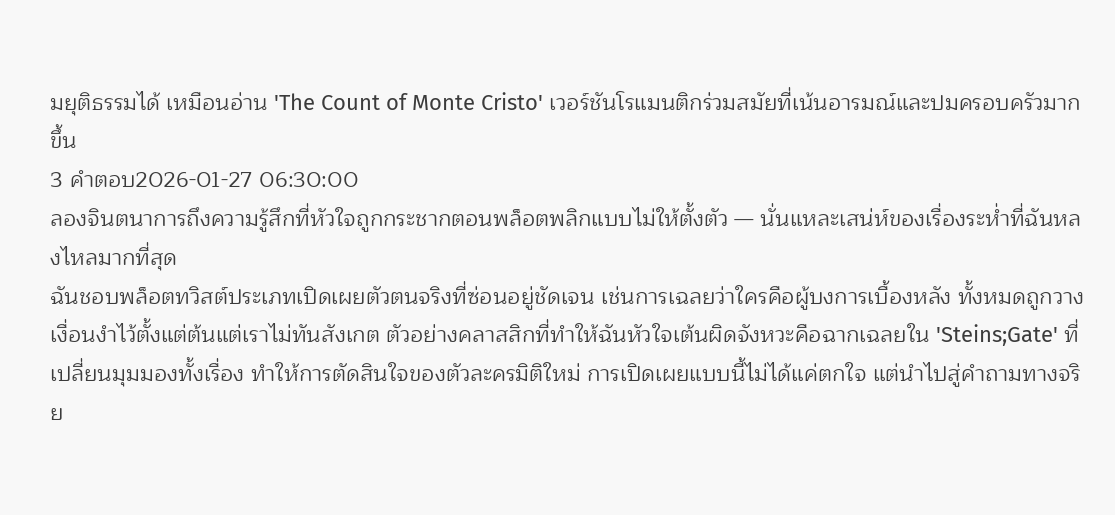มยุติธรรมได้ เหมือนอ่าน 'The Count of Monte Cristo' เวอร์ชันโรแมนติกร่วมสมัยที่เน้นอารมณ์และปมครอบครัวมากขึ้น
3 คำตอบ2026-01-27 06:30:00
ลองจินตนาการถึงความรู้สึกที่หัวใจถูกกระชากตอนพล็อตพลิกแบบไม่ให้ตั้งตัว — นั่นแหละเสน่ห์ของเรื่องระห่ำที่ฉันหลงไหลมากที่สุด
ฉันชอบพล็อตทวิสต์ประเภทเปิดเผยตัวตนจริงที่ซ่อนอยู่ชัดเจน เช่นการเฉลยว่าใครคือผู้บงการเบื้องหลัง ทั้งหมดถูกวางเงื่อนงำไว้ตั้งแต่ต้นแต่เราไม่ทันสังเกต ตัวอย่างคลาสสิกที่ทำให้ฉันหัวใจเต้นผิดจังหวะคือฉากเฉลยใน 'Steins;Gate' ที่เปลี่ยนมุมมองทั้งเรื่อง ทำให้การตัดสินใจของตัวละครมิติใหม่ การเปิดเผยแบบนี้ไม่ได้แค่ตกใจ แต่นำไปสู่คำถามทางจริย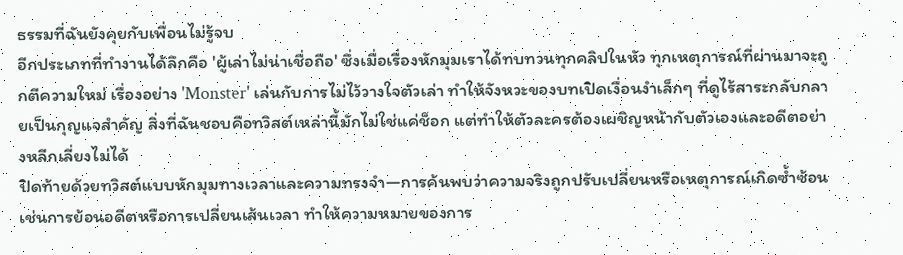ธรรมที่ฉันยังคุยกับเพื่อนไม่รู้จบ
อีกประเภทที่ทำงานได้ลึกคือ 'ผู้เล่าไม่น่าเชื่อถือ' ซึ่งเมื่อเรื่องหักมุมเราได้ทบทวนทุกคลิปในหัว ทุกเหตุการณ์ที่ผ่านมาจะถูกตีความใหม่ เรื่องอย่าง 'Monster' เล่นกับการไม่ไว้วางใจตัวเล่า ทำให้จังหวะของบทเปิดเงื่อนงำเล็กๆ ที่ดูไร้สาระกลับกลายเป็นกุญแจสำคัญ สิ่งที่ฉันชอบคือทวิสต์เหล่านี้มักไม่ใช่แค่ช็อก แต่ทำให้ตัวละครต้องเผชิญหน้ากับตัวเองและอดีตอย่างหลีกเลี่ยงไม่ได้
ปิดท้ายด้วยทวิสต์แบบหักมุมทางเวลาและความทรงจำ—การค้นพบว่าความจริงถูกปรับเปลี่ยนหรือเหตุการณ์เกิดซ้ำซ้อน เช่นการย้อนอดีตหรือการเปลี่ยนเส้นเวลา ทำให้ความหมายของการ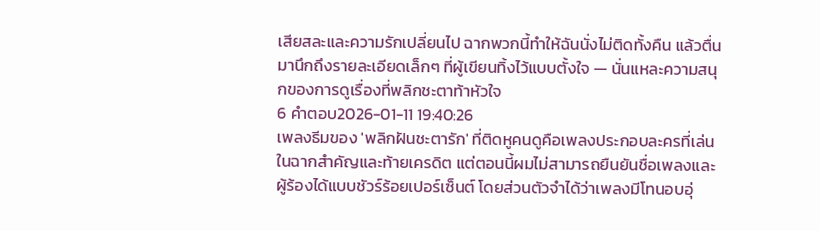เสียสละและความรักเปลี่ยนไป ฉากพวกนี้ทำให้ฉันนั่งไม่ติดทั้งคืน แล้วตื่นมานึกถึงรายละเอียดเล็กๆ ที่ผู้เขียนทิ้งไว้แบบตั้งใจ — นั่นแหละความสนุกของการดูเรื่องที่พลิกชะตาท้าหัวใจ
6 คำตอบ2026-01-11 19:40:26
เพลงธีมของ 'พลิกฝันชะตารัก' ที่ติดหูคนดูคือเพลงประกอบละครที่เล่นในฉากสำคัญและท้ายเครดิต แต่ตอนนี้ผมไม่สามารถยืนยันชื่อเพลงและผู้ร้องได้แบบชัวร์ร้อยเปอร์เซ็นต์ โดยส่วนตัวจำได้ว่าเพลงมีโทนอบอุ่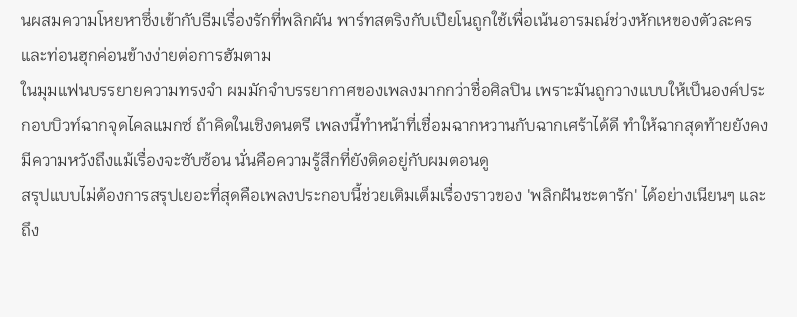นผสมความโหยหาซึ่งเข้ากับธีมเรื่องรักที่พลิกผัน พาร์ทสตริงกับเปียโนถูกใช้เพื่อเน้นอารมณ์ช่วงหักเหของตัวละคร และท่อนฮุกค่อนข้างง่ายต่อการฮัมตาม
ในมุมแฟนบรรยายความทรงจำ ผมมักจำบรรยากาศของเพลงมากกว่าชื่อศิลปิน เพราะมันถูกวางแบบให้เป็นองค์ประกอบบิวท์ฉากจุดไคลแมกซ์ ถ้าคิดในเชิงดนตรี เพลงนี้ทำหน้าที่เชื่อมฉากหวานกับฉากเศร้าได้ดี ทำให้ฉากสุดท้ายยังคงมีความหวังถึงแม้เรื่องจะซับซ้อน นั่นคือความรู้สึกที่ยังติดอยู่กับผมตอนดู
สรุปแบบไม่ต้องการสรุปเยอะที่สุดคือเพลงประกอบนี้ช่วยเติมเต็มเรื่องราวของ 'พลิกฝันชะตารัก' ได้อย่างเนียนๆ และถึง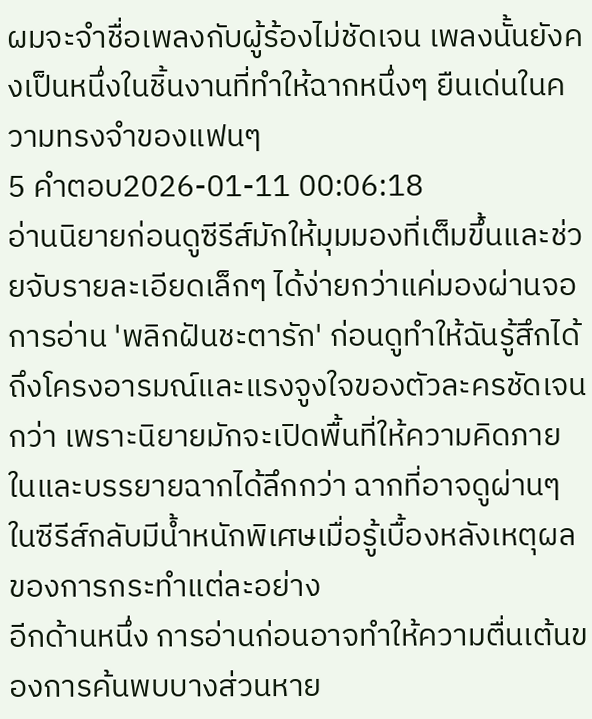ผมจะจำชื่อเพลงกับผู้ร้องไม่ชัดเจน เพลงนั้นยังคงเป็นหนึ่งในชิ้นงานที่ทำให้ฉากหนึ่งๆ ยืนเด่นในความทรงจำของแฟนๆ
5 คำตอบ2026-01-11 00:06:18
อ่านนิยายก่อนดูซีรีส์มักให้มุมมองที่เต็มขึ้นและช่วยจับรายละเอียดเล็กๆ ได้ง่ายกว่าแค่มองผ่านจอ
การอ่าน 'พลิกฝันชะตารัก' ก่อนดูทำให้ฉันรู้สึกได้ถึงโครงอารมณ์และแรงจูงใจของตัวละครชัดเจนกว่า เพราะนิยายมักจะเปิดพื้นที่ให้ความคิดภายในและบรรยายฉากได้ลึกกว่า ฉากที่อาจดูผ่านๆ ในซีรีส์กลับมีน้ำหนักพิเศษเมื่อรู้เบื้องหลังเหตุผลของการกระทำแต่ละอย่าง
อีกด้านหนึ่ง การอ่านก่อนอาจทำให้ความตื่นเต้นของการค้นพบบางส่วนหาย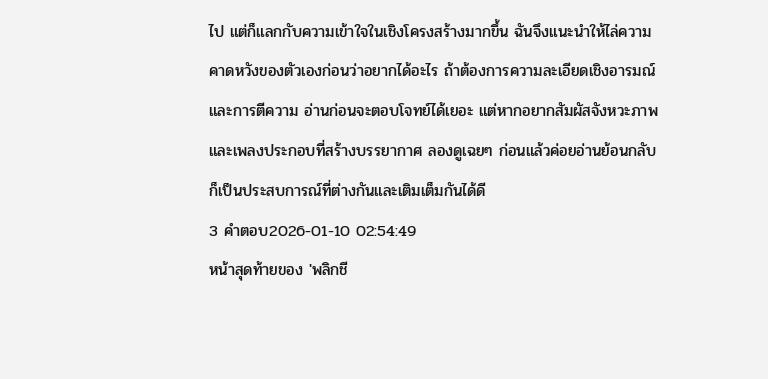ไป แต่ก็แลกกับความเข้าใจในเชิงโครงสร้างมากขึ้น ฉันจึงแนะนำให้ไล่ความคาดหวังของตัวเองก่อนว่าอยากได้อะไร ถ้าต้องการความละเอียดเชิงอารมณ์และการตีความ อ่านก่อนจะตอบโจทย์ได้เยอะ แต่หากอยากสัมผัสจังหวะภาพและเพลงประกอบที่สร้างบรรยากาศ ลองดูเฉยๆ ก่อนแล้วค่อยอ่านย้อนกลับก็เป็นประสบการณ์ที่ต่างกันและเติมเต็มกันได้ดี
3 คำตอบ2026-01-10 02:54:49
หน้าสุดท้ายของ 'พลิกชี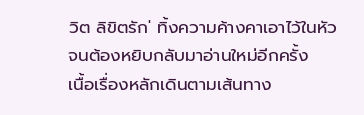วิต ลิขิตรัก' ทิ้งความค้างคาเอาไว้ในหัวจนต้องหยิบกลับมาอ่านใหม่อีกครั้ง
เนื้อเรื่องหลักเดินตามเส้นทาง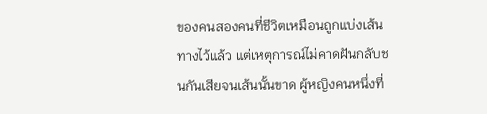ของคนสองคนที่ชีวิตเหมือนถูกแบ่งเส้นทางไว้แล้ว แต่เหตุการณ์ไม่คาดฝันกลับชนกันเสียจนเส้นนั้นขาด ผู้หญิงคนหนึ่งที่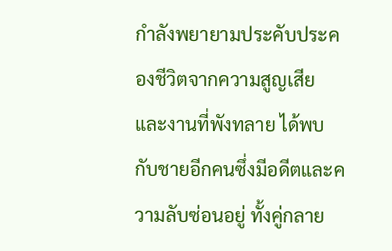กำลังพยายามประคับประคองชีวิตจากความสูญเสียและงานที่พังทลาย ได้พบกับชายอีกคนซึ่งมีอดีตและความลับซ่อนอยู่ ทั้งคู่กลาย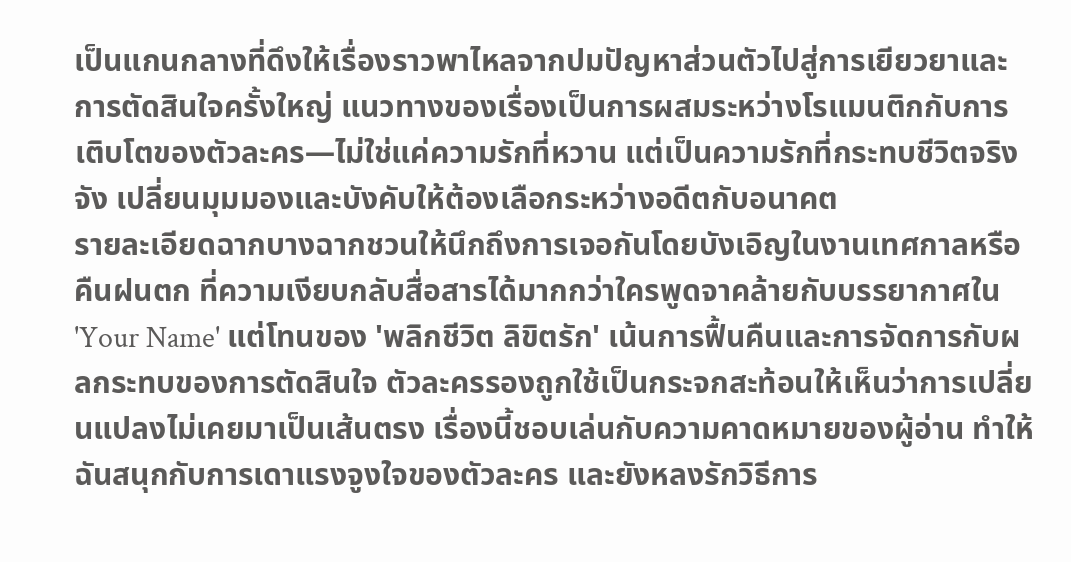เป็นแกนกลางที่ดึงให้เรื่องราวพาไหลจากปมปัญหาส่วนตัวไปสู่การเยียวยาและการตัดสินใจครั้งใหญ่ แนวทางของเรื่องเป็นการผสมระหว่างโรแมนติกกับการเติบโตของตัวละคร—ไม่ใช่แค่ความรักที่หวาน แต่เป็นความรักที่กระทบชีวิตจริงจัง เปลี่ยนมุมมองและบังคับให้ต้องเลือกระหว่างอดีตกับอนาคต
รายละเอียดฉากบางฉากชวนให้นึกถึงการเจอกันโดยบังเอิญในงานเทศกาลหรือคืนฝนตก ที่ความเงียบกลับสื่อสารได้มากกว่าใครพูดจาคล้ายกับบรรยากาศใน 'Your Name' แต่โทนของ 'พลิกชีวิต ลิขิตรัก' เน้นการฟื้นคืนและการจัดการกับผลกระทบของการตัดสินใจ ตัวละครรองถูกใช้เป็นกระจกสะท้อนให้เห็นว่าการเปลี่ยนแปลงไม่เคยมาเป็นเส้นตรง เรื่องนี้ชอบเล่นกับความคาดหมายของผู้อ่าน ทำให้ฉันสนุกกับการเดาแรงจูงใจของตัวละคร และยังหลงรักวิธีการ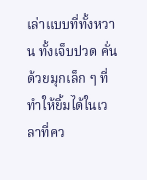เล่าแบบที่ทั้งหวาน ทั้งเจ็บปวด คั่นด้วยมุกเล็ก ๆ ที่ทำให้ยิ้มได้ในเวลาที่คว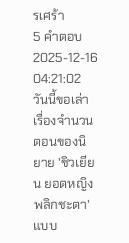รเศร้า
5 คำตอบ2025-12-16 04:21:02
วันนี้ขอเล่าเรื่องจำนวนตอนของนิยาย 'ชิวเยียน ยอดหญิงพลิกชะตา' แบบ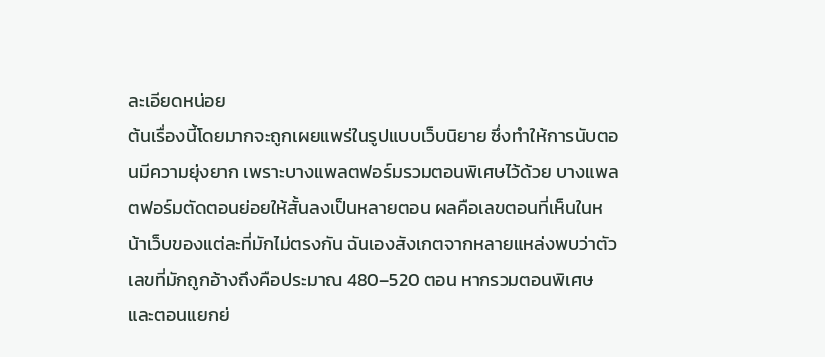ละเอียดหน่อย
ต้นเรื่องนี้โดยมากจะถูกเผยแพร่ในรูปแบบเว็บนิยาย ซึ่งทำให้การนับตอนมีความยุ่งยาก เพราะบางแพลตฟอร์มรวมตอนพิเศษไว้ด้วย บางแพลตฟอร์มตัดตอนย่อยให้สั้นลงเป็นหลายตอน ผลคือเลขตอนที่เห็นในหน้าเว็บของแต่ละที่มักไม่ตรงกัน ฉันเองสังเกตจากหลายแหล่งพบว่าตัวเลขที่มักถูกอ้างถึงคือประมาณ 480–520 ตอน หากรวมตอนพิเศษและตอนแยกย่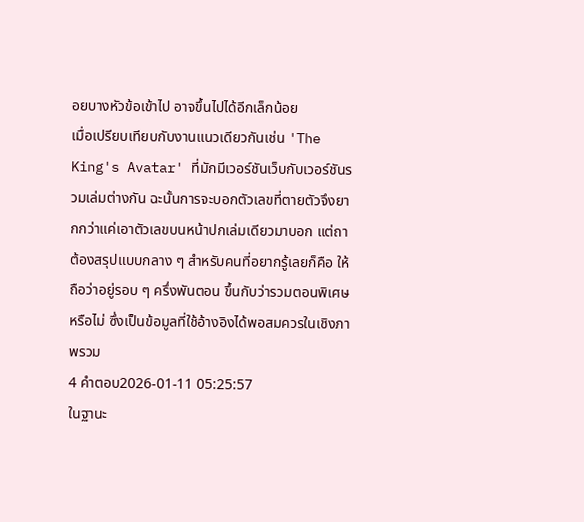อยบางหัวข้อเข้าไป อาจขึ้นไปได้อีกเล็กน้อย
เมื่อเปรียบเทียบกับงานแนวเดียวกันเช่น 'The King's Avatar' ที่มักมีเวอร์ชันเว็บกับเวอร์ชันรวมเล่มต่างกัน ฉะนั้นการจะบอกตัวเลขที่ตายตัวจึงยากกว่าแค่เอาตัวเลขบนหน้าปกเล่มเดียวมาบอก แต่ถาต้องสรุปแบบกลาง ๆ สำหรับคนที่อยากรู้เลยก็คือ ให้ถือว่าอยู่รอบ ๆ ครึ่งพันตอน ขึ้นกับว่ารวมตอนพิเศษหรือไม่ ซึ่งเป็นข้อมูลที่ใช้อ้างอิงได้พอสมควรในเชิงภาพรวม
4 คำตอบ2026-01-11 05:25:57
ในฐานะ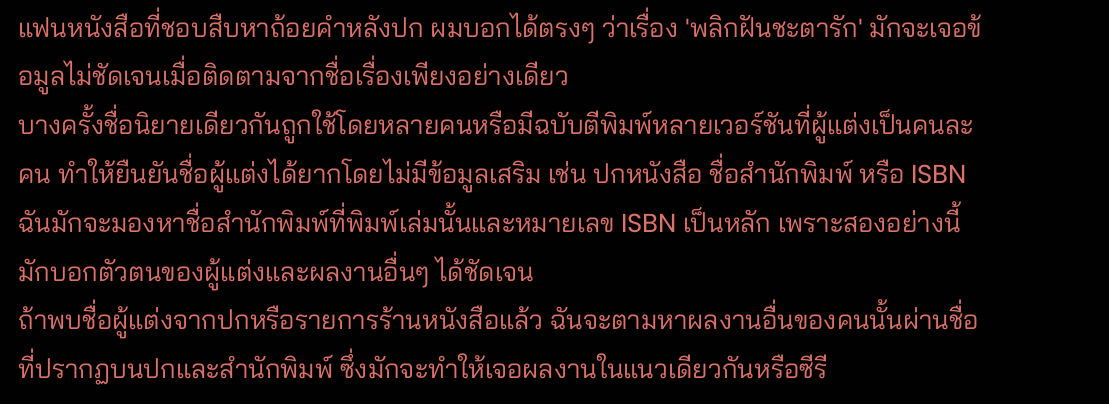แฟนหนังสือที่ชอบสืบหาถ้อยคำหลังปก ผมบอกได้ตรงๆ ว่าเรื่อง 'พลิกฝันชะตารัก' มักจะเจอข้อมูลไม่ชัดเจนเมื่อติดตามจากชื่อเรื่องเพียงอย่างเดียว
บางครั้งชื่อนิยายเดียวกันถูกใช้โดยหลายคนหรือมีฉบับตีพิมพ์หลายเวอร์ชันที่ผู้แต่งเป็นคนละคน ทำให้ยืนยันชื่อผู้แต่งได้ยากโดยไม่มีข้อมูลเสริม เช่น ปกหนังสือ ชื่อสำนักพิมพ์ หรือ ISBN ฉันมักจะมองหาชื่อสำนักพิมพ์ที่พิมพ์เล่มนั้นและหมายเลข ISBN เป็นหลัก เพราะสองอย่างนี้มักบอกตัวตนของผู้แต่งและผลงานอื่นๆ ได้ชัดเจน
ถ้าพบชื่อผู้แต่งจากปกหรือรายการร้านหนังสือแล้ว ฉันจะตามหาผลงานอื่นของคนนั้นผ่านชื่อที่ปรากฏบนปกและสำนักพิมพ์ ซึ่งมักจะทำให้เจอผลงานในแนวเดียวกันหรือซีรี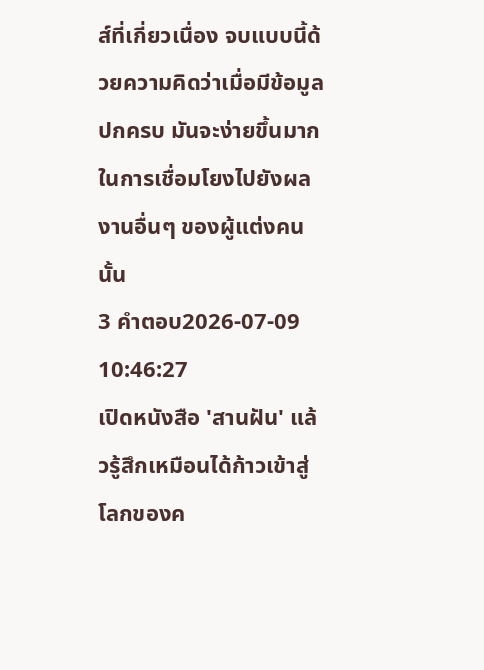ส์ที่เกี่ยวเนื่อง จบแบบนี้ด้วยความคิดว่าเมื่อมีข้อมูลปกครบ มันจะง่ายขึ้นมากในการเชื่อมโยงไปยังผลงานอื่นๆ ของผู้แต่งคนนั้น
3 คำตอบ2026-07-09 10:46:27
เปิดหนังสือ 'สานฝัน' แล้วรู้สึกเหมือนได้ก้าวเข้าสู่โลกของค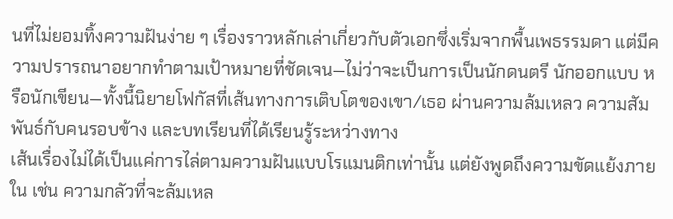นที่ไม่ยอมทิ้งความฝันง่าย ๆ เรื่องราวหลักเล่าเกี่ยวกับตัวเอกซึ่งเริ่มจากพื้นเพธรรมดา แต่มีความปรารถนาอยากทำตามเป้าหมายที่ชัดเจน—ไม่ว่าจะเป็นการเป็นนักดนตรี นักออกแบบ หรือนักเขียน—ทั้งนี้นิยายโฟกัสที่เส้นทางการเติบโตของเขา/เธอ ผ่านความล้มเหลว ความสัมพันธ์กับคนรอบข้าง และบทเรียนที่ได้เรียนรู้ระหว่างทาง
เส้นเรื่องไม่ได้เป็นแค่การไล่ตามความฝันแบบโรแมนติกเท่านั้น แต่ยังพูดถึงความขัดแย้งภายใน เช่น ความกลัวที่จะล้มเหล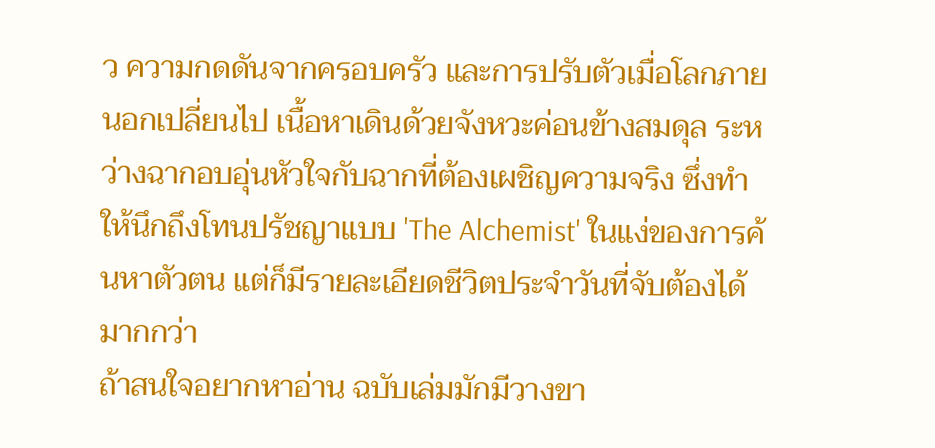ว ความกดดันจากครอบครัว และการปรับตัวเมื่อโลกภายนอกเปลี่ยนไป เนื้อหาเดินด้วยจังหวะค่อนข้างสมดุล ระหว่างฉากอบอุ่นหัวใจกับฉากที่ต้องเผชิญความจริง ซึ่งทำให้นึกถึงโทนปรัชญาแบบ 'The Alchemist' ในแง่ของการค้นหาตัวตน แต่ก็มีรายละเอียดชีวิตประจำวันที่จับต้องได้มากกว่า
ถ้าสนใจอยากหาอ่าน ฉบับเล่มมักมีวางขา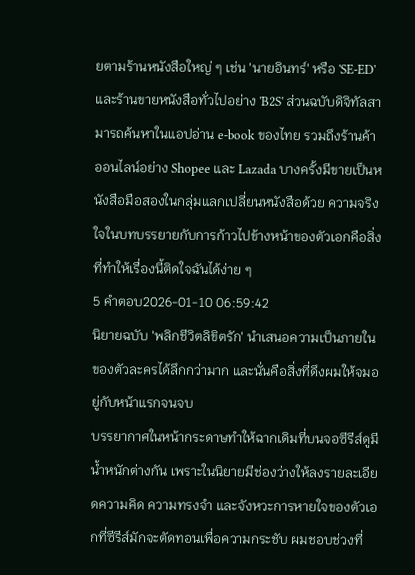ยตามร้านหนังสือใหญ่ ๆ เช่น 'นายอินทร์' หรือ 'SE-ED' และร้านขายหนังสือทั่วไปอย่าง 'B2S' ส่วนฉบับดิจิทัลสามารถค้นหาในแอปอ่าน e-book ของไทย รวมถึงร้านค้าออนไลน์อย่าง Shopee และ Lazada บางครั้งมีขายเป็นหนังสือมือสองในกลุ่มแลกเปลี่ยนหนังสือด้วย ความจริงใจในบทบรรยายกับการก้าวไปข้างหน้าของตัวเอกคือสิ่งที่ทำให้เรื่องนี้ติดใจฉันได้ง่าย ๆ
5 คำตอบ2026-01-10 06:59:42
นิยายฉบับ 'พลิกชีวิตลิขิตรัก' นำเสนอความเป็นภายในของตัวละครได้ลึกกว่ามาก และนั่นคือสิ่งที่ดึงผมให้จมอยู่กับหน้าแรกจนจบ
บรรยากาศในหน้ากระดาษทำให้ฉากเดิมที่บนจอซีรีส์ดูมีน้ำหนักต่างกัน เพราะในนิยายมีช่องว่างให้ลงรายละเอียดความคิด ความทรงจำ และจังหวะการหายใจของตัวเอกที่ซีรีส์มักจะตัดทอนเพื่อความกระชับ ผมชอบช่วงที่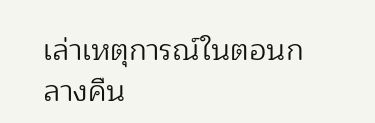เล่าเหตุการณ์ในตอนกลางคืน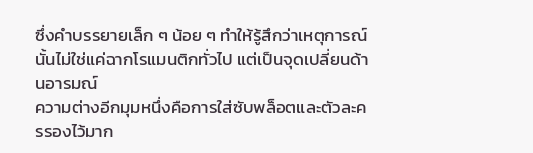ซึ่งคำบรรยายเล็ก ๆ น้อย ๆ ทำให้รู้สึกว่าเหตุการณ์นั้นไม่ใช่แค่ฉากโรแมนติกทั่วไป แต่เป็นจุดเปลี่ยนด้านอารมณ์
ความต่างอีกมุมหนึ่งคือการใส่ซับพล็อตและตัวละครรองไว้มาก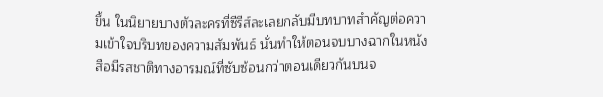ขึ้น ในนิยายบางตัวละครที่ซีรีส์ละเลยกลับมีบทบาทสำคัญต่อความเข้าใจบริบทของความสัมพันธ์ นั่นทำให้ตอนจบบางฉากในหนังสือมีรสชาติทางอารมณ์ที่ซับซ้อนกว่าตอนเดียวกันบนจ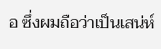อ ซึ่งผมถือว่าเป็นเสน่ห์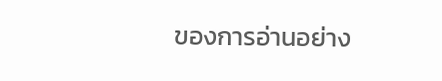ของการอ่านอย่าง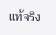แท้จริง